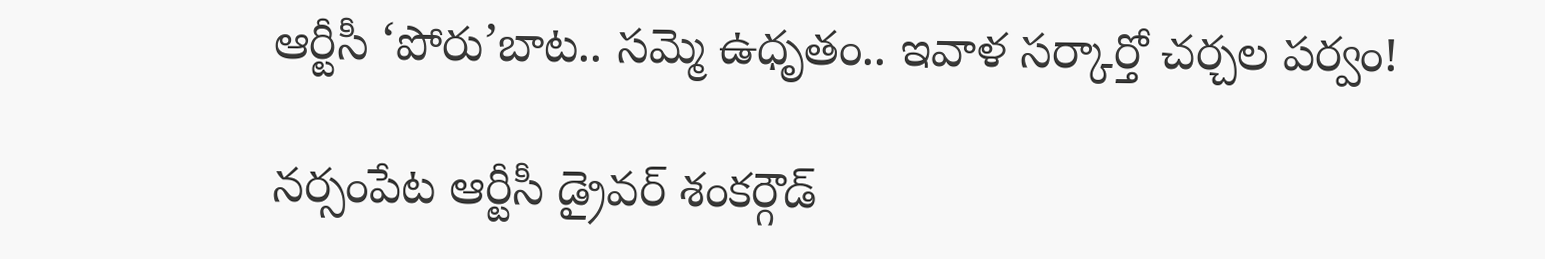ఆర్టీసీ ‘పోరు’బాట.. సమ్మె ఉధృతం.. ఇవాళ సర్కార్తో చర్చల పర్వం!

నర్సంపేట ఆర్టీసీ డ్రైవర్ శంకర్గౌడ్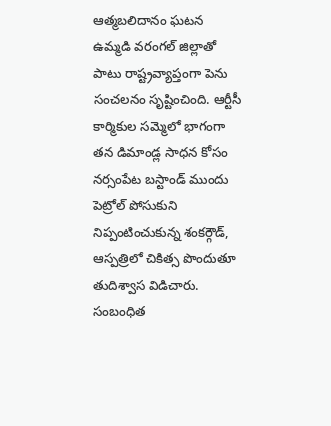ఆత్మబలిదానం ఘటన ఉమ్మడి వరంగల్ జిల్లాతో పాటు రాష్ట్రవ్యాప్తంగా పెను సంచలనం సృష్టించింది. ఆర్టీసీ కార్మికుల సమ్మెలో భాగంగా తన డిమాండ్ల సాధన కోసం నర్సంపేట బస్టాండ్ ముందు పెట్రోల్ పోసుకుని నిప్పంటించుకున్న శంకర్గౌడ్, ఆస్పత్రిలో చికిత్స పొందుతూ తుదిశ్వాస విడిచారు.
సంబంధిత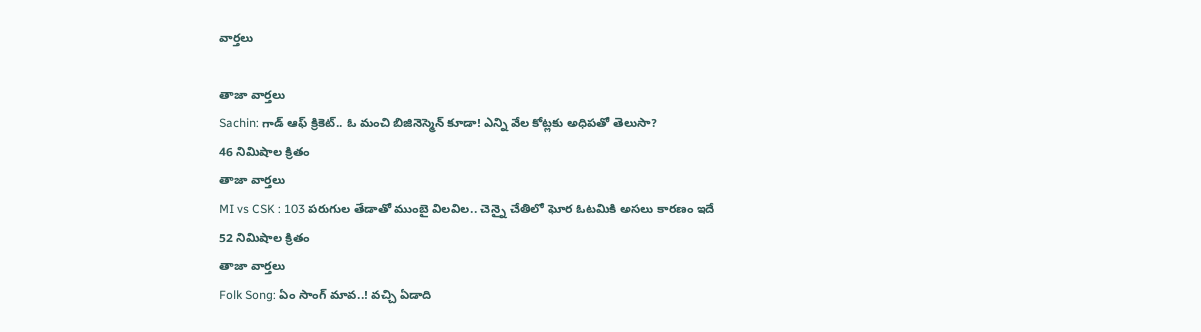వార్తలు

తాజా వార్తలు
Sachin: గాడ్ ఆఫ్ క్రికెట్.. ఓ మంచి బిజినెస్మెన్ కూడా! ఎన్ని వేల కోట్లకు అధిపతో తెలుసా?
46 నిమిషాల క్రితం
తాజా వార్తలు
MI vs CSK : 103 పరుగుల తేడాతో ముంబై విలవిల.. చెన్నై చేతిలో ఘోర ఓటమికి అసలు కారణం ఇదే
52 నిమిషాల క్రితం
తాజా వార్తలు
Folk Song: ఏం సాంగ్ మావ..! వచ్చి ఏడాది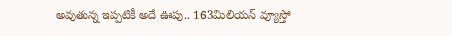అవుతున్న ఇప్పటికీ అదే ఊపు.. 163మిలియన్ వ్యూస్తో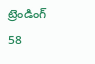ట్రెండింగ్
58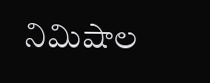నిమిషాల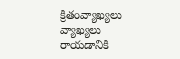క్రితంవ్యాఖ్యలు
వ్యాఖ్యలు రాయడానికి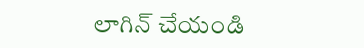లాగిన్ చేయండి